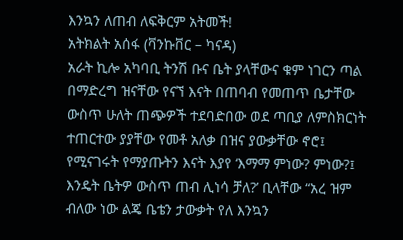እንኳን ለጠብ ለፍቅርም አትመች!
አትክልት አሰፋ (ቫንኩቨር – ካናዳ)
አራት ኪሎ አካባቢ ትንሽ ቡና ቤት ያላቸውና ቁም ነገርን ጣል በማድረግ ዝናቸው የናኘ እናት በጠባብ የመጠጥ ቤታቸው ውስጥ ሁለት ጠጭዎች ተደባድበው ወደ ጣቢያ ለምስክርነት ተጠርተው ያያቸው የመቶ አለቃ በዝና ያውቃቸው ኖሮ፤ የሚናገሩት የማያጡትን እናት እያየ ‘እማማ ምነው? ምነው?፤ እንዴት ቤትዎ ውስጥ ጠብ ሊነሳ ቻለ?’ ቢላቸው “አረ ዝም ብለው ነው ልጄ ቤቴን ታውቃት የለ እንኳን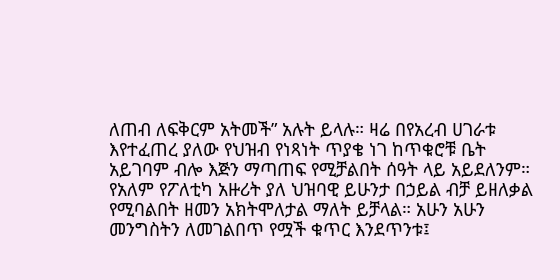ለጠብ ለፍቅርም አትመች” አሉት ይላሉ። ዛሬ በየአረብ ሀገራቱ እየተፈጠረ ያለው የህዝብ የነጻነት ጥያቄ ነገ ከጥቁሮቹ ቤት አይገባም ብሎ እጅን ማጣጠፍ የሚቻልበት ሰዓት ላይ አይደለንም። የአለም የፖለቲካ አዙሪት ያለ ህዝባዊ ይሁንታ በኃይል ብቻ ይዘለቃል የሚባልበት ዘመን አክትሞለታል ማለት ይቻላል። አሁን አሁን መንግስትን ለመገልበጥ የሟች ቁጥር እንደጥንቱ፤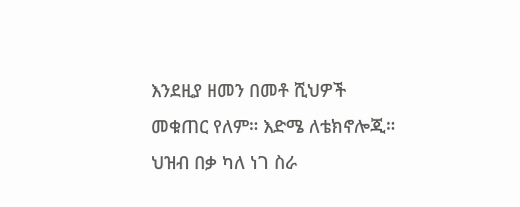እንደዚያ ዘመን በመቶ ሺህዎች መቁጠር የለም። እድሜ ለቴክኖሎጂ። ህዝብ በቃ ካለ ነገ ስራ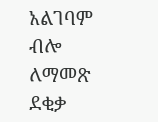አልገባም ብሎ ለማመጽ ደቂቃ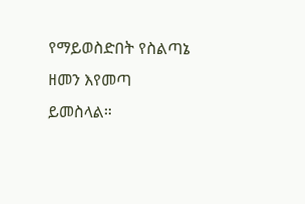የማይወስድበት የስልጣኔ ዘመን እየመጣ ይመስላል።